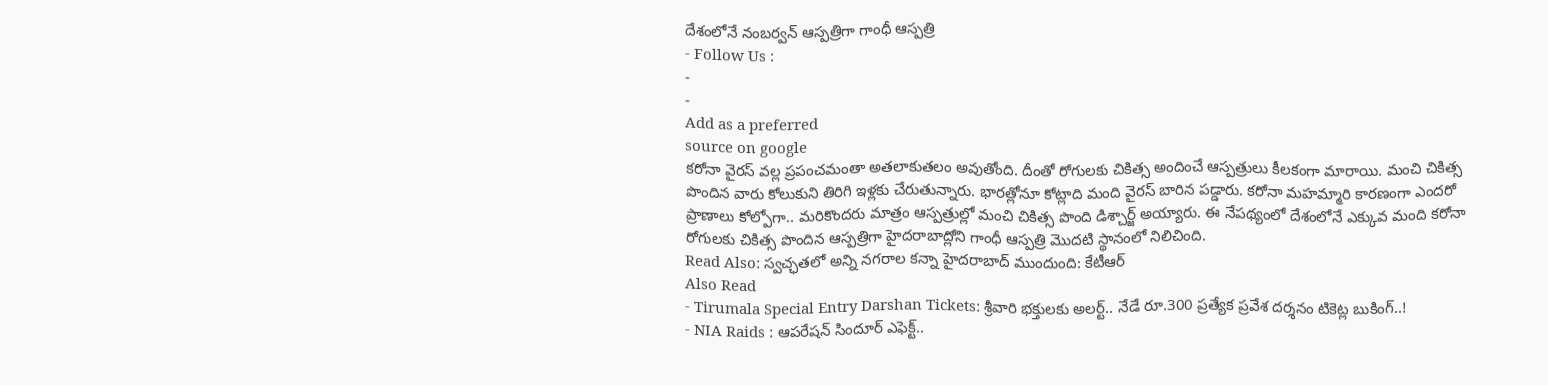దేశంలోనే నంబర్వన్ ఆస్పత్రిగా గాంధీ ఆస్పత్రి
- Follow Us :
-
-
Add as a preferred
source on google
కరోనా వైరస్ వల్ల ప్రపంచమంతా అతలాకుతలం అవుతోంది. దీంతో రోగులకు చికిత్స అందించే ఆస్పత్రులు కీలకంగా మారాయి. మంచి చికిత్స పొందిన వారు కోలుకుని తిరిగి ఇళ్లకు చేరుతున్నారు. భారత్లోనూ కోట్లాది మంది వైరస్ బారిన పడ్డారు. కరోనా మహమ్మారి కారణంగా ఎందరో ప్రాణాలు కోల్పోగా.. మరికొందరు మాత్రం ఆస్పత్రుల్లో మంచి చికిత్స పొంది డిశ్చార్జ్ అయ్యారు. ఈ నేపథ్యంలో దేశంలోనే ఎక్కువ మంది కరోనా రోగులకు చికిత్స పొందిన ఆస్పత్రిగా హైదరాబాద్లోని గాంధీ ఆస్పత్రి మొదటి స్థానంలో నిలిచింది.
Read Also: స్వచ్ఛతలో అన్ని నగరాల కన్నా హైదరాబాద్ ముందుంది: కేటీఆర్
Also Read
- Tirumala Special Entry Darshan Tickets: శ్రీవారి భక్తులకు అలర్ట్.. నేడే రూ.300 ప్రత్యేక ప్రవేశ దర్శనం టికెట్ల బుకింగ్..!
- NIA Raids : ఆపరేషన్ సిందూర్ ఎఫెక్ట్..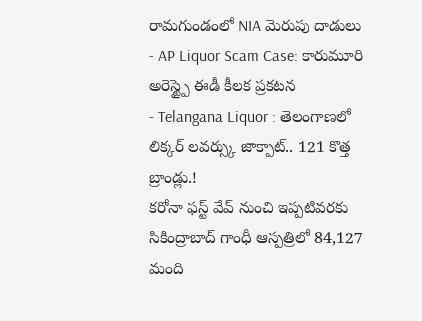రామగుండంలో NIA మెరుపు దాడులు
- AP Liquor Scam Case: కారుమూరి అరెస్ట్పై ఈడీ కీలక ప్రకటన
- Telangana Liquor : తెలంగాణలో లిక్కర్ లవర్స్కు జాక్పాట్.. 121 కొత్త బ్రాండ్లు.!
కరోనా ఫస్ట్ వేవ్ నుంచి ఇప్పటివరకు సికింద్రాబాద్ గాంధీ ఆస్పత్రిలో 84,127 మంది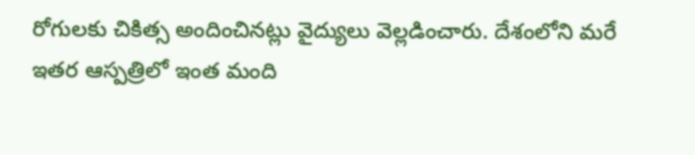రోగులకు చికిత్స అందించినట్లు వైద్యులు వెల్లడించారు. దేశంలోని మరే ఇతర ఆస్పత్రిలో ఇంత మంది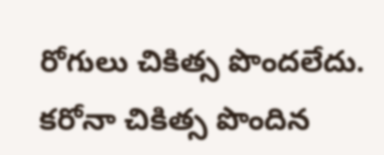రోగులు చికిత్స పొందలేదు. కరోనా చికిత్స పొందిన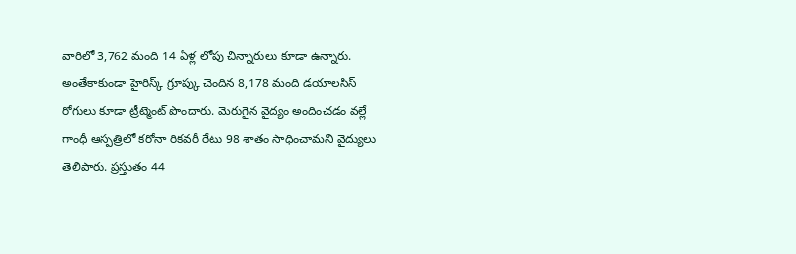వారిలో 3,762 మంది 14 ఏళ్ల లోపు చిన్నారులు కూడా ఉన్నారు. అంతేకాకుండా హైరిస్క్ గ్రూప్కు చెందిన 8,178 మంది డయాలసిస్ రోగులు కూడా ట్రీట్మెంట్ పొందారు. మెరుగైన వైద్యం అందించడం వల్లే గాంధీ ఆస్పత్రిలో కరోనా రికవరీ రేటు 98 శాతం సాధించామని వైద్యులు తెలిపారు. ప్రస్తుతం 44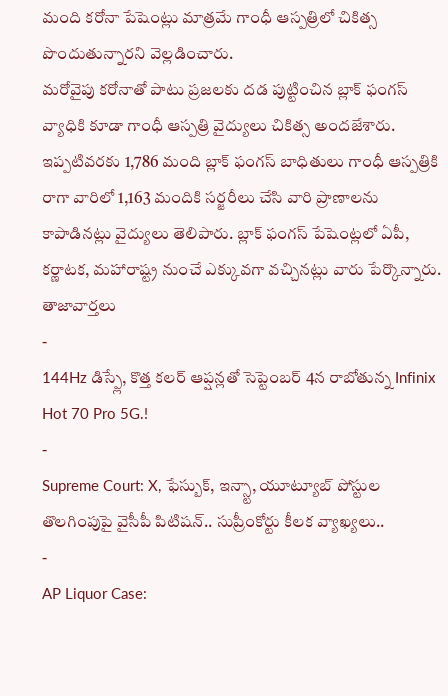మంది కరోనా పేషెంట్లు మాత్రమే గాంధీ ఆస్పత్రిలో చికిత్స పొందుతున్నారని వెల్లడించారు.
మరోవైపు కరోనాతో పాటు ప్రజలకు దడ పుట్టించిన బ్లాక్ ఫంగస్ వ్యాధికి కూడా గాంధీ ఆస్పత్రి వైద్యులు చికిత్స అందజేశారు. ఇప్పటివరకు 1,786 మంది బ్లాక్ ఫంగస్ బాధితులు గాంధీ ఆస్పత్రికి రాగా వారిలో 1,163 మందికి సర్జరీలు చేసి వారి ప్రాణాలను కాపాడినట్లు వైద్యులు తెలిపారు. బ్లాక్ ఫంగస్ పేషెంట్లలో ఏపీ, కర్ణాటక, మహారాష్ట్ర నుంచే ఎక్కువగా వచ్చినట్లు వారు పేర్కొన్నారు.
తాజావార్తలు
-
144Hz డిస్ప్లే, కొత్త కలర్ ఆప్షన్లతో సెప్టెంబర్ 4న రాబోతున్న Infinix Hot 70 Pro 5G.!
-
Supreme Court: X, ఫేస్బుక్, ఇన్స్టా, యూట్యూబ్ పోస్టుల తొలగింపుపై వైసీపీ పిటిషన్.. సుప్రీంకోర్టు కీలక వ్యాఖ్యలు..
-
AP Liquor Case: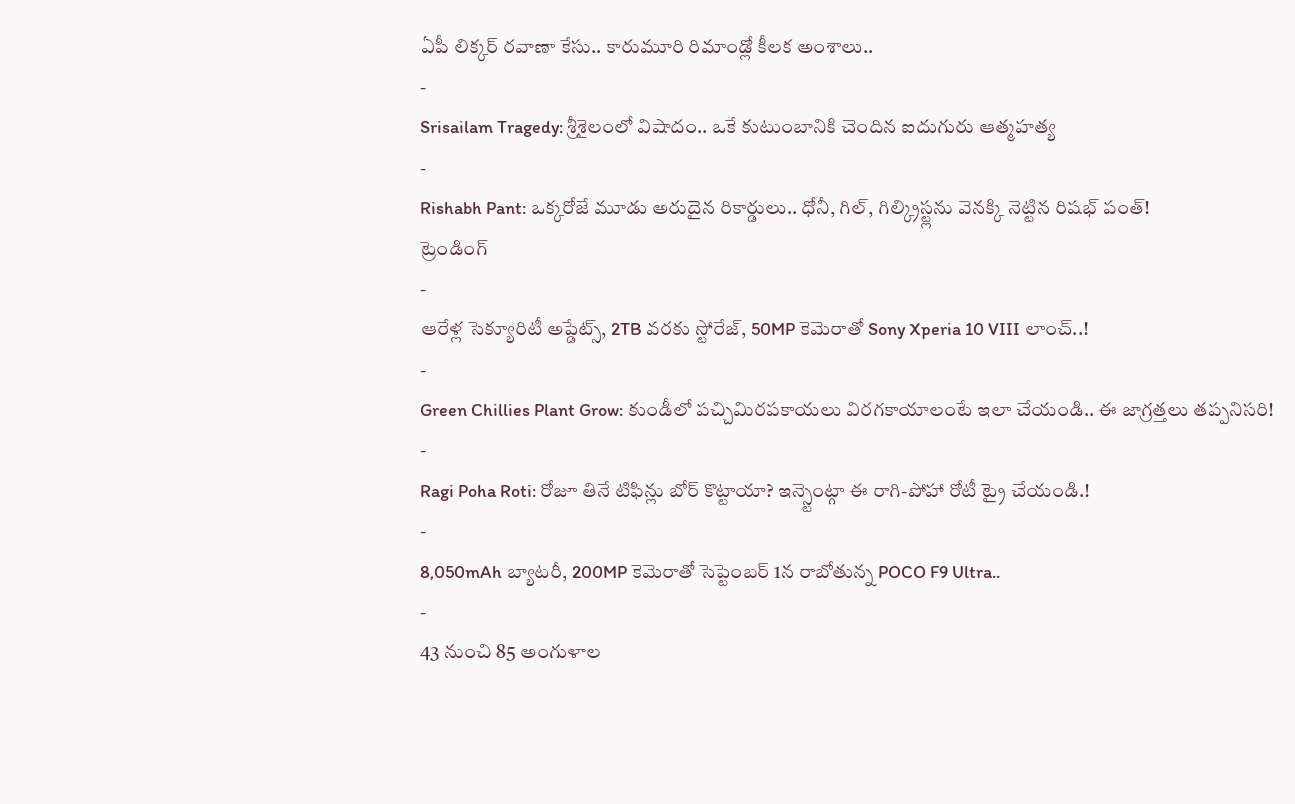ఏపీ లిక్కర్ రవాణా కేసు.. కారుమూరి రిమాండ్లో కీలక అంశాలు..
-
Srisailam Tragedy: శ్రీశైలంలో విషాదం.. ఒకే కుటుంబానికి చెందిన ఐదుగురు ఆత్మహత్య
-
Rishabh Pant: ఒక్కరోజే మూడు అరుదైన రికార్డులు.. ధోనీ, గిల్, గిల్క్రిస్ట్లను వెనక్కి నెట్టిన రిషభ్ పంత్!
ట్రెండింగ్
-
ఆరేళ్ల సెక్యూరిటీ అప్డేట్స్, 2TB వరకు స్టోరేజ్, 50MP కెమెరాతో Sony Xperia 10 VIII లాంచ్..!
-
Green Chillies Plant Grow: కుండీలో పచ్చిమిరపకాయలు విరగకాయాలంటే ఇలా చేయండి.. ఈ జాగ్రత్తలు తప్పనిసరి!
-
Ragi Poha Roti: రోజూ తినే టిఫిన్లు బోర్ కొట్టాయా? ఇన్స్టెంట్గా ఈ రాగి-పోహా రోటీ ట్రై చేయండి.!
-
8,050mAh బ్యాటరీ, 200MP కెమెరాతో సెప్టెంబర్ 1న రాబోతున్న POCO F9 Ultra..
-
43 నుంచి 85 అంగుళాల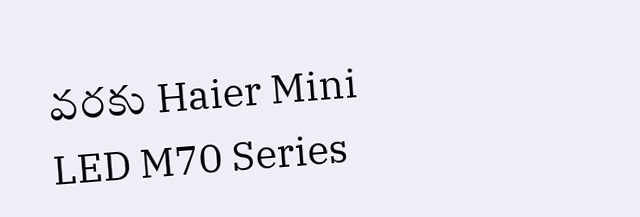వరకు Haier Mini LED M70 Series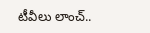టీవీలు లాంచ్..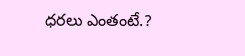ధరలు ఎంతంటే.?